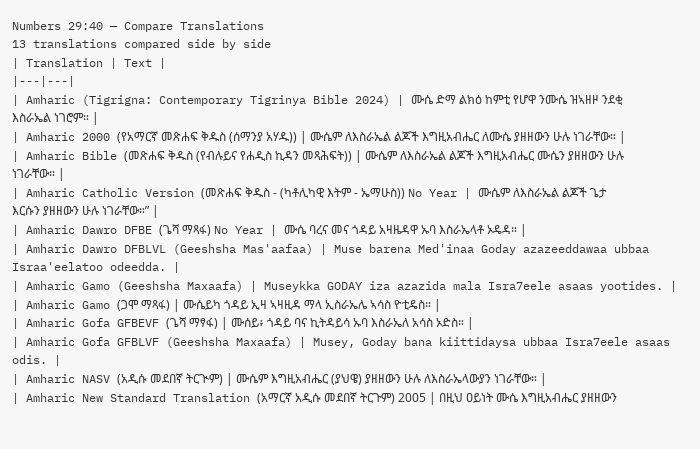Numbers 29:40 — Compare Translations
13 translations compared side by side
| Translation | Text |
|---|---|
| Amharic (Tigrigna: Contemporary Tigrinya Bible 2024) | ሙሴ ድማ ልክዕ ከምቲ የሆዋ ንሙሴ ዝኣዘዞ ንደቂ እስራኤል ነገሮም። |
| Amharic 2000 (የአማርኛ መጽሐፍ ቅዱስ (ሰማንያ አሃዱ)) | ሙሴም ለእስራኤል ልጆች እግዚአብሔር ለሙሴ ያዘዘውን ሁሉ ነገራቸው። |
| Amharic Bible (መጽሐፍ ቅዱስ (የብሉይና የሐዲስ ኪዳን መጻሕፍት)) | ሙሴም ለእስራኤል ልጆች እግዚአብሔር ሙሴን ያዘዘውን ሁሉ ነገራቸው። |
| Amharic Catholic Version (መጽሐፍ ቅዱስ - (ካቶሊካዊ እትም - ኤማሁስ)) No Year | ሙሴም ለእስራኤል ልጆች ጌታ እርሱን ያዘዘውን ሁሉ ነገራቸው።” |
| Amharic Dawro DFBE (ጌሻ ማጻፋ) No Year | ሙሴ ባረና መና ጎዳይ አዛዜዳዋ ኡባ እስራኤላቶ ኦዴዳ። |
| Amharic Dawro DFBLVL (Geeshsha Mas'aafaa) | Muse barena Med'inaa Goday azazeeddawaa ubbaa Israa'eelatoo odeedda. |
| Amharic Gamo (Geeshsha Maxaafa) | Museykka GODAY iza azazida mala Isra7eele asaas yootides. |
| Amharic Gamo (ጋሞ ማጻፋ) | ሙሴይካ ጎዳይ ኢዛ ኣዛዚዳ ማላ ኢስራኤሌ ኣሳስ ዮቲዴስ። |
| Amharic Gofa GFBEVF (ጌሻ ማፃፋ) | ሙሰይ፥ ጎዳይ ባና ኪትዳይሳ ኡባ እስራኤለ አሳስ ኦድስ። |
| Amharic Gofa GFBLVF (Geeshsha Maxaafa) | Musey, Goday bana kiittidaysa ubbaa Isra7eele asaas odis. |
| Amharic NASV (አዲሱ መደበኛ ትርጒም) | ሙሴም እግዚአብሔር (ያህዌ) ያዘዘውን ሁሉ ለእስራኤላውያን ነገራቸው። |
| Amharic New Standard Translation (አማርኛ አዲሱ መደበኛ ትርጉም) 2005 | በዚህ ዐይነት ሙሴ እግዚአብሔር ያዘዘውን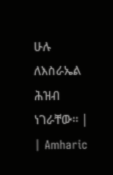ሁሉ ለእስራኤል ሕዝብ ነገራቸው። |
| Amharic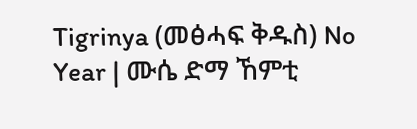Tigrinya (መፅሓፍ ቅዱስ) No Year | ሙሴ ድማ ኸምቲ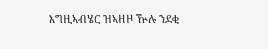እግዚኣብሄር ዝኣዘዞ ዅሉ ንደቂ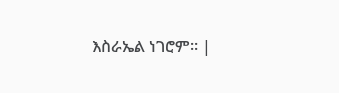እስራኤል ነገሮም። |